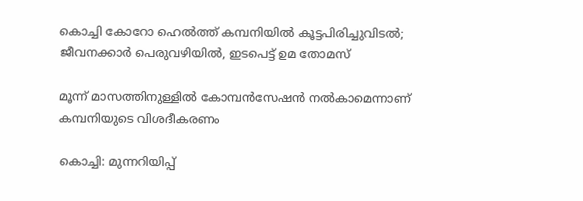കൊച്ചി കോറോ ഹെല്‍ത്ത് കമ്പനിയില്‍ കൂട്ടപിരിച്ചുവിടല്‍; ജീവനക്കാര്‍ പെരുവഴിയില്‍, ഇടപെട്ട് ഉമ തോമസ്

മൂന്ന് മാസത്തിനുള്ളില്‍ കോമ്പന്‍സേഷന്‍ നല്‍കാമെന്നാണ് കമ്പനിയുടെ വിശദീകരണം

കൊച്ചി: മുന്നറിയിപ്പ്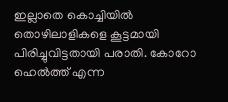ഇല്ലാതെ കൊച്ചിയില്‍ തൊഴിലാളികളെ കൂട്ടമായി പിരിച്ചുവിട്ടതായി പരാതി. കോറോ ഹെല്‍ത്ത് എന്ന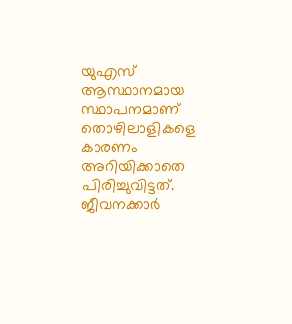യുഎസ് ആസ്ഥാനമായ സ്ഥാപനമാണ് തൊഴിലാളികളെ കാരണം അറിയിക്കാതെ പിരിച്ചുവിട്ടത്. ജീവനക്കാര്‍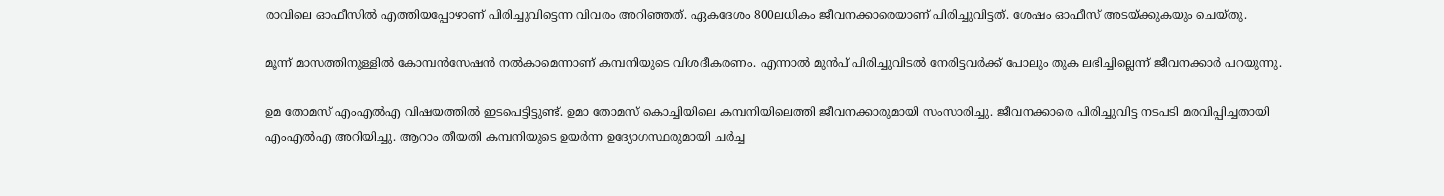രാവിലെ ഓഫീസില്‍ എത്തിയപ്പോഴാണ് പിരിച്ചുവിട്ടെന്ന വിവരം അറിഞ്ഞത്. ഏകദേശം 800ലധികം ജീവനക്കാരെയാണ് പിരിച്ചുവിട്ടത്. ശേഷം ഓഫീസ് അടയ്ക്കുകയും ചെയ്തു.

മൂന്ന് മാസത്തിനുള്ളില്‍ കോമ്പന്‍സേഷന്‍ നല്‍കാമെന്നാണ് കമ്പനിയുടെ വിശദീകരണം. എന്നാല്‍ മുന്‍പ് പിരിച്ചുവിടല്‍ നേരിട്ടവര്‍ക്ക് പോലും തുക ലഭിച്ചില്ലെന്ന് ജീവനക്കാര്‍ പറയുന്നു.

ഉമ തോമസ് എംഎല്‍എ വിഷയത്തില്‍ ഇടപെട്ടിട്ടുണ്ട്. ഉമാ തോമസ് കൊച്ചിയിലെ കമ്പനിയിലെത്തി ജീവനക്കാരുമായി സംസാരിച്ചു. ജീവനക്കാരെ പിരിച്ചുവിട്ട നടപടി മരവിപ്പിച്ചതായി എംഎല്‍എ അറിയിച്ചു. ആറാം തീയതി കമ്പനിയുടെ ഉയർന്ന ഉദ്യോഗസ്ഥരുമായി ചർച്ച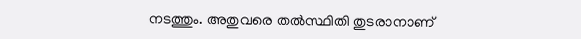നടത്തും. അതുവരെ തൽസ്ഥിതി തുടരാനാണ്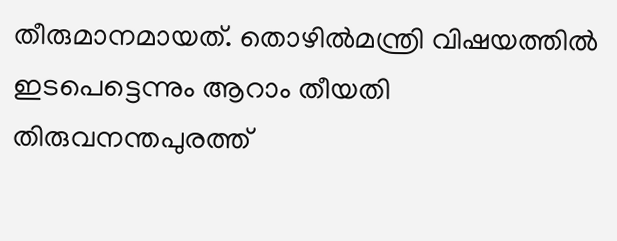തീരുമാനമായത്. തൊഴിൽമന്ത്രി വിഷയത്തിൽ ഇടപെട്ടെന്നും ആറാം തീയതി തിരുവനന്തപുരത്ത്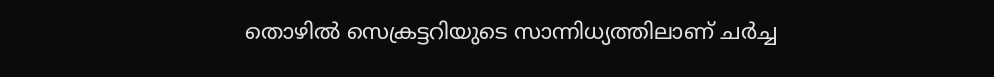തൊഴിൽ സെക്രട്ടറിയുടെ സാന്നിധ്യത്തിലാണ് ചർച്ച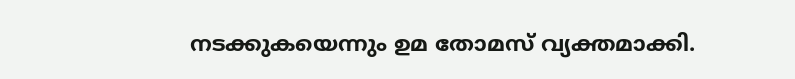നടക്കുകയെന്നും ഉമ തോമസ് വ്യക്തമാക്കി.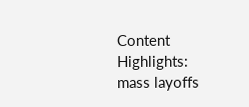Content Highlights: mass layoffs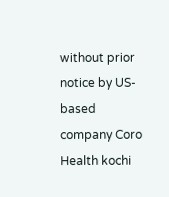without prior notice by US-based company Coro Health kochi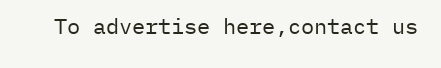To advertise here,contact us